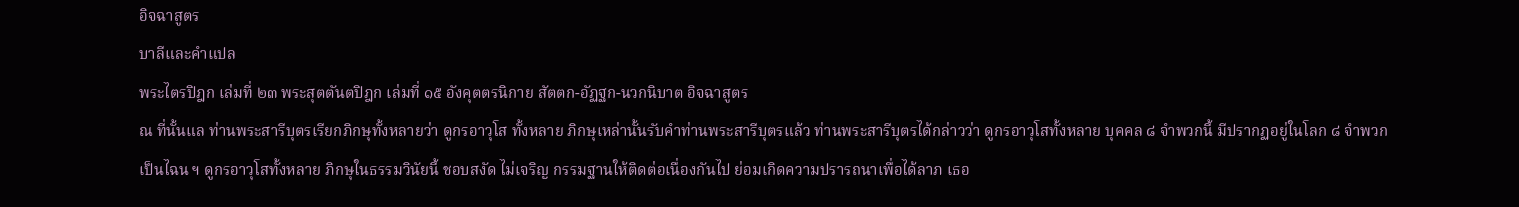อิจฉาสูตร
บาลีและคำแปล
พระไตรปิฎก เล่มที่ ๒๓ พระสุตตันตปิฎก เล่มที่ ๑๕ อังคุตตรนิกาย สัตตก-อัฏฐก-นวกนิบาต อิจฉาสูตร
ณ ที่นั้นแล ท่านพระสารีบุตรเรียกภิกษุทั้งหลายว่า ดูกรอาวุโส ทั้งหลาย ภิกษุเหล่านั้นรับคำท่านพระสารีบุตรแล้ว ท่านพระสารีบุตรได้กล่าวว่า ดูกรอาวุโสทั้งหลาย บุคคล ๘ จำพวกนี้ มีปรากฏอยู่ในโลก ๘ จำพวกเป็นไฉน ฯ ดูกรอาวุโสทั้งหลาย ภิกษุในธรรมวินัยนี้ ชอบสงัด ไม่เจริญ กรรมฐานให้ติดต่อเนื่องกันไป ย่อมเกิดความปรารถนาเพื่อได้ลาภ เธอ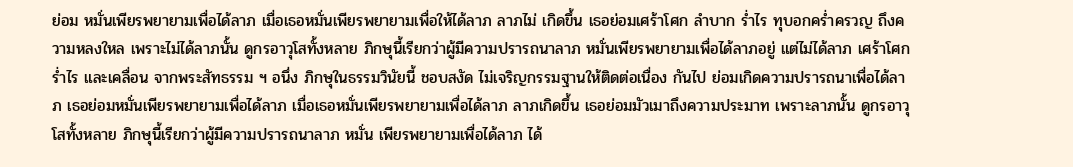ย่อม หมั่นเพียรพยายามเพื่อได้ลาภ เมื่อเธอหมั่นเพียรพยายามเพื่อให้ได้ลาภ ลาภไม่ เกิดขึ้น เธอย่อมเศร้าโศก ลำบาก ร่ำไร ทุบอกคร่ำครวญ ถึงความหลงใหล เพราะไม่ได้ลาภนั้น ดูกรอาวุโสทั้งหลาย ภิกษุนี้เรียกว่าผู้มีความปรารถนาลาภ หมั่นเพียรพยายามเพื่อได้ลาภอยู่ แต่ไม่ได้ลาภ เศร้าโศก ร่ำไร และเคลื่อน จากพระสัทธรรม ฯ อนึ่ง ภิกษุในธรรมวินัยนี้ ชอบสงัด ไม่เจริญกรรมฐานให้ติดต่อเนื่อง กันไป ย่อมเกิดความปรารถนาเพื่อได้ลาภ เธอย่อมหมั่นเพียรพยายามเพื่อได้ลาภ เมื่อเธอหมั่นเพียรพยายามเพื่อได้ลาภ ลาภเกิดขึ้น เธอย่อมมัวเมาถึงความประมาท เพราะลาภนั้น ดูกรอาวุโสทั้งหลาย ภิกษุนี้เรียกว่าผู้มีความปรารถนาลาภ หมั่น เพียรพยายามเพื่อได้ลาภ ได้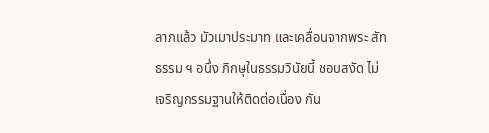ลาภแล้ว มัวเมาประมาท และเคลื่อนจากพระ สัทธรรม ฯ อนึ่ง ภิกษุในธรรมวินัยนี้ ชอบสงัด ไม่เจริญกรรมฐานให้ติดต่อเนื่อง กัน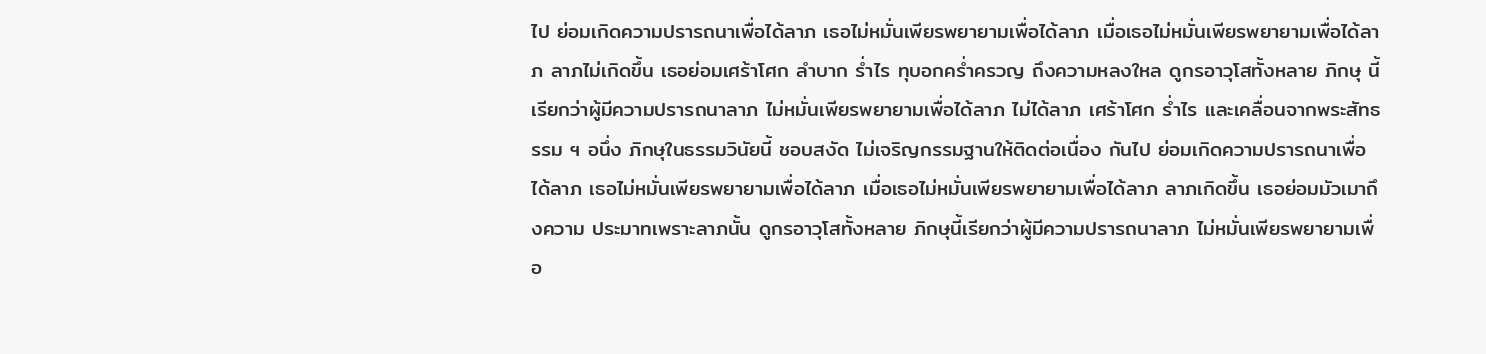ไป ย่อมเกิดความปรารถนาเพื่อได้ลาภ เธอไม่หมั่นเพียรพยายามเพื่อได้ลาภ เมื่อเธอไม่หมั่นเพียรพยายามเพื่อได้ลาภ ลาภไม่เกิดขึ้น เธอย่อมเศร้าโศก ลำบาก ร่ำไร ทุบอกคร่ำครวญ ถึงความหลงใหล ดูกรอาวุโสทั้งหลาย ภิกษุ นี้เรียกว่าผู้มีความปรารถนาลาภ ไม่หมั่นเพียรพยายามเพื่อได้ลาภ ไม่ได้ลาภ เศร้าโศก ร่ำไร และเคลื่อนจากพระสัทธรรม ฯ อนึ่ง ภิกษุในธรรมวินัยนี้ ชอบสงัด ไม่เจริญกรรมฐานให้ติดต่อเนื่อง กันไป ย่อมเกิดความปรารถนาเพื่อได้ลาภ เธอไม่หมั่นเพียรพยายามเพื่อได้ลาภ เมื่อเธอไม่หมั่นเพียรพยายามเพื่อได้ลาภ ลาภเกิดขึ้น เธอย่อมมัวเมาถึงความ ประมาทเพราะลาภนั้น ดูกรอาวุโสทั้งหลาย ภิกษุนี้เรียกว่าผู้มีความปรารถนาลาภ ไม่หมั่นเพียรพยายามเพื่อ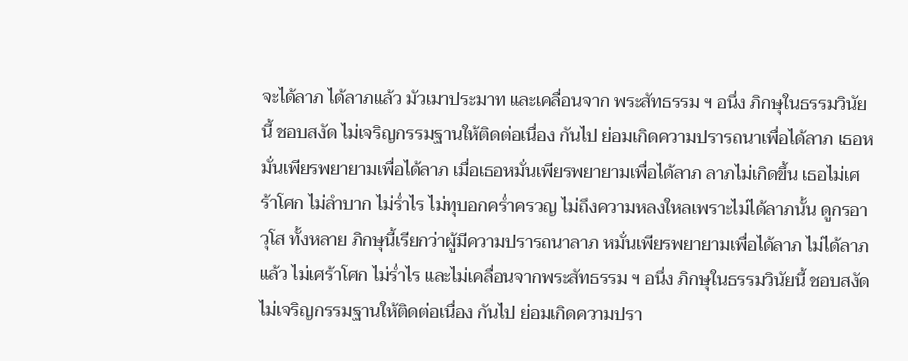จะได้ลาภ ได้ลาภแล้ว มัวเมาประมาท และเคลื่อนจาก พระสัทธรรม ฯ อนึ่ง ภิกษุในธรรมวินัยนี้ ชอบสงัด ไม่เจริญกรรมฐานให้ติดต่อเนื่อง กันไป ย่อมเกิดความปรารถนาเพื่อได้ลาภ เธอหมั่นเพียรพยายามเพื่อได้ลาภ เมื่อเธอหมั่นเพียรพยายามเพื่อได้ลาภ ลาภไม่เกิดขึ้น เธอไม่เศร้าโศก ไม่ลำบาก ไม่ร่ำไร ไม่ทุบอกคร่ำครวญ ไม่ถึงความหลงใหลเพราะไม่ได้ลาภนั้น ดูกรอาวุโส ทั้งหลาย ภิกษุนี้เรียกว่าผู้มีความปรารถนาลาภ หมั่นเพียรพยายามเพื่อได้ลาภ ไม่ได้ลาภแล้ว ไม่เศร้าโศก ไม่ร่ำไร และไม่เคลื่อนจากพระสัทธรรม ฯ อนึ่ง ภิกษุในธรรมวินัยนี้ ชอบสงัด ไม่เจริญกรรมฐานให้ติดต่อเนื่อง กันไป ย่อมเกิดความปรา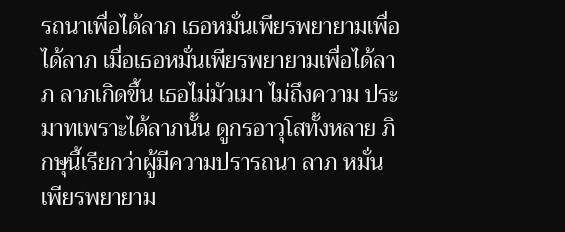รถนาเพื่อได้ลาภ เธอหมั่นเพียรพยายามเพื่อได้ลาภ เมื่อเธอหมั่นเพียรพยายามเพื่อได้ลาภ ลาภเกิดขึ้น เธอไม่มัวเมา ไม่ถึงความ ประมาทเพราะได้ลาภนั้น ดูกรอาวุโสทั้งหลาย ภิกษุนี้เรียกว่าผู้มีความปรารถนา ลาภ หมั่นเพียรพยายาม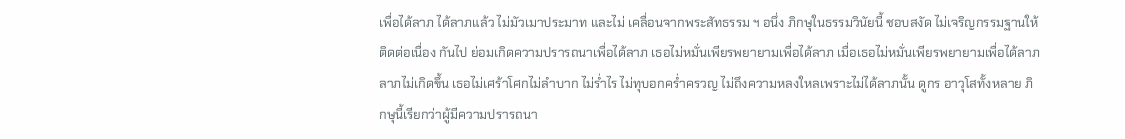เพื่อได้ลาภ ได้ลาภแล้ว ไม่มัวเมาประมาท และไม่ เคลื่อนจากพระสัทธรรม ฯ อนึ่ง ภิกษุในธรรมวินัยนี้ ชอบสงัด ไม่เจริญกรรมฐานให้ติดต่อเนื่อง กันไป ย่อมเกิดความปรารถนาเพื่อได้ลาภ เธอไม่หมั่นเพียรพยายามเพื่อได้ลาภ เมื่อเธอไม่หมั่นเพียรพยายามเพื่อได้ลาภ ลาภไม่เกิดขึ้น เธอไม่เศร้าโศกไม่ลำบาก ไม่ร่ำไร ไม่ทุบอกคร่ำครวญ ไม่ถึงความหลงใหลเพราะไม่ได้ลาภนั้น ดูกร อาวุโสทั้งหลาย ภิกษุนี้เรียกว่าผู้มีความปรารถนา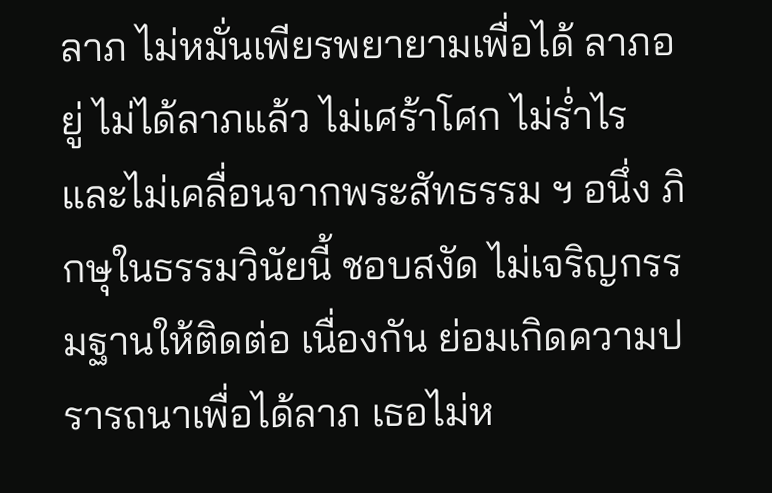ลาภ ไม่หมั่นเพียรพยายามเพื่อได้ ลาภอยู่ ไม่ได้ลาภแล้ว ไม่เศร้าโศก ไม่ร่ำไร และไม่เคลื่อนจากพระสัทธรรม ฯ อนึ่ง ภิกษุในธรรมวินัยนี้ ชอบสงัด ไม่เจริญกรรมฐานให้ติดต่อ เนื่องกัน ย่อมเกิดความปรารถนาเพื่อได้ลาภ เธอไม่ห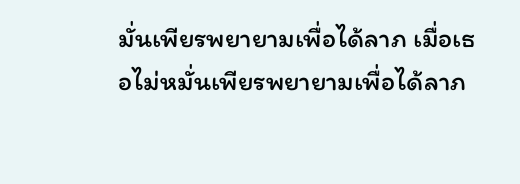มั่นเพียรพยายามเพื่อได้ลาภ เมื่อเธอไม่หมั่นเพียรพยายามเพื่อได้ลาภ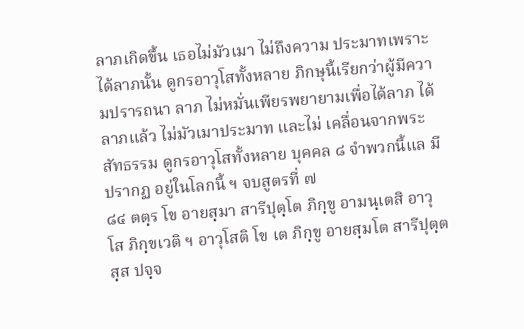ลาภเกิดขึ้น เธอไม่มัวเมา ไม่ถึงความ ประมาทเพราะได้ลาภนั้น ดูกรอาวุโสทั้งหลาย ภิกษุนี้เรียกว่าผู้มีความปรารถนา ลาภ ไม่หมั่นเพียรพยายามเพื่อได้ลาภ ได้ลาภแล้ว ไม่มัวเมาประมาท และไม่ เคลื่อนจากพระสัทธรรม ดูกรอาวุโสทั้งหลาย บุคคล ๘ จำพวกนี้แล มีปรากฏ อยู่ในโลกนี้ ฯ จบสูตรที่ ๗
๘๔ ตตฺร โข อายสฺมา สารีปุตฺโต ภิกฺขู อามนฺเตสิ อาวุโส ภิกฺขเวติ ฯ อาวุโสติ โข เต ภิกฺขู อายสฺมโต สารีปุตฺตสฺส ปจฺจ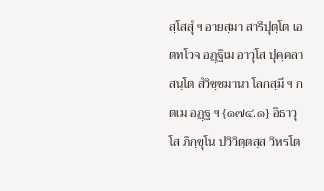สฺโสสุํ ฯ อายสฺมา สารีปุตฺโต เอตทโวจ อฏฺฐิเม อาวุโส ปุคฺคลา สนฺโต สํวิชฺชมานา โลกสฺมึ ฯ กตเม อฏฺฐ ฯ {๑๗๔.๑} อิธาวุโส ภิกฺขุโน ปวิวิตฺตสฺส วิหรโต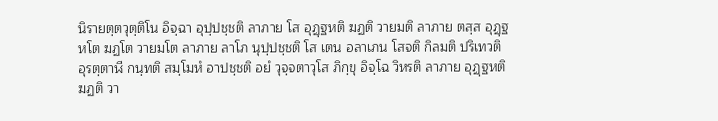นิรายตฺตวุตฺติโน อิจฺฉา อุปฺปชฺชติ ลาภาย โส อุฏฺฐหติ ฆฏติ วายมติ ลาภาย ตสฺส อุฏฺฐหโต ฆฏโต วายมโต ลาภาย ลาโภ นุปฺปชฺชติ โส เตน อลาเภน โสจติ กิลมติ ปริเทวติ อุรตฺตาฬี กนฺทติ สมฺโมหํ อาปชฺชติ อยํ วุจฺจตาวุโส ภิกฺขุ อิจฺโฉ วิหรติ ลาภาย อุฏฺฐหติ ฆฏติ วา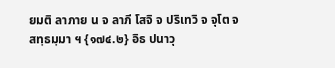ยมติ ลาภาย น จ ลาภี โสจิ จ ปริเทวิ จ จุโต จ สทฺธมฺมา ฯ {๑๗๔.๒} อิธ ปนาวุ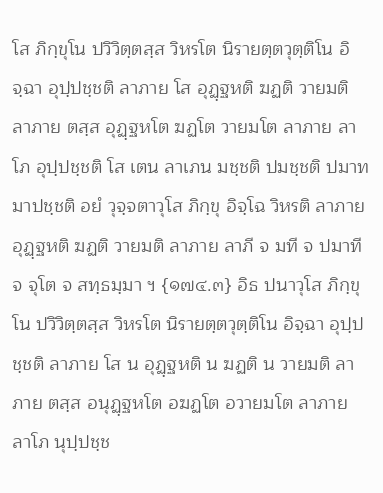โส ภิกฺขุโน ปวิวิตฺตสฺส วิหรโต นิรายตฺตวุตฺติโน อิจฺฉา อุปฺปชฺชติ ลาภาย โส อุฏฺฐหติ ฆฏติ วายมติ ลาภาย ตสฺส อุฏฺฐหโต ฆฏโต วายมโต ลาภาย ลาโภ อุปฺปชฺชติ โส เตน ลาเภน มชฺชติ ปมชฺชติ ปมาทมาปชฺชติ อยํ วุจฺจตาวุโส ภิกฺขุ อิจฺโฉ วิหรติ ลาภาย อุฏฺฐหติ ฆฏติ วายมติ ลาภาย ลาภี จ มที จ ปมาที จ จุโต จ สทฺธมฺมา ฯ {๑๗๔.๓} อิธ ปนาวุโส ภิกฺขุโน ปวิวิตฺตสฺส วิหรโต นิรายตฺตวุตฺติโน อิจฺฉา อุปฺปชฺชติ ลาภาย โส น อุฏฺฐหติ น ฆฏติ น วายมติ ลาภาย ตสฺส อนุฏฺฐหโต อฆฏโต อวายมโต ลาภาย ลาโภ นุปฺปชฺช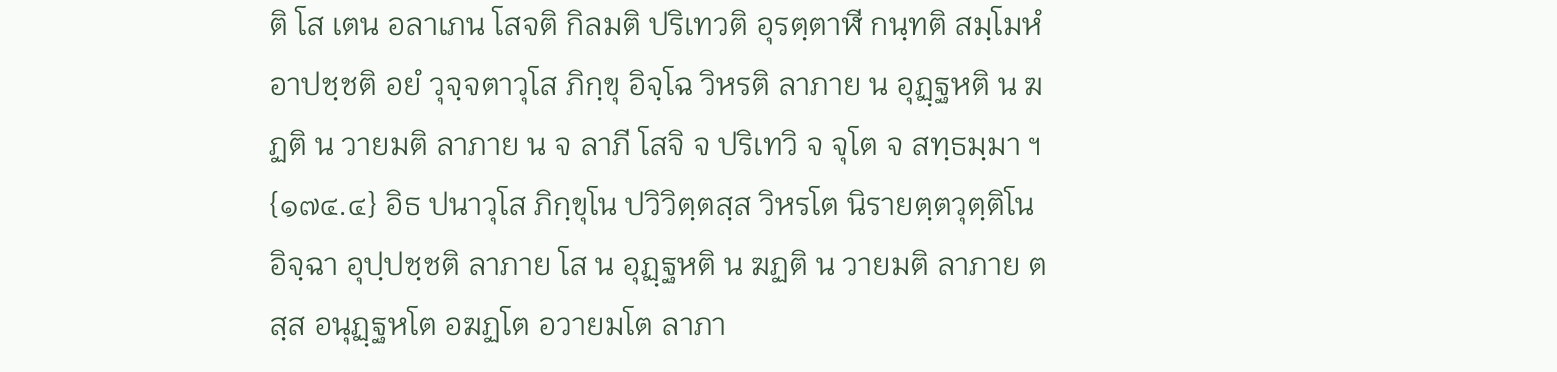ติ โส เตน อลาเภน โสจติ กิลมติ ปริเทวติ อุรตฺตาฬี กนฺทติ สมฺโมหํ อาปชฺชติ อยํ วุจฺจตาวุโส ภิกฺขุ อิจฺโฉ วิหรติ ลาภาย น อุฏฺฐหติ น ฆฏติ น วายมติ ลาภาย น จ ลาภี โสจิ จ ปริเทวิ จ จุโต จ สทฺธมฺมา ฯ {๑๗๔.๔} อิธ ปนาวุโส ภิกฺขุโน ปวิวิตฺตสฺส วิหรโต นิรายตฺตวุตฺติโน อิจฺฉา อุปฺปชฺชติ ลาภาย โส น อุฏฺฐหติ น ฆฏติ น วายมติ ลาภาย ตสฺส อนุฏฺฐหโต อฆฏโต อวายมโต ลาภา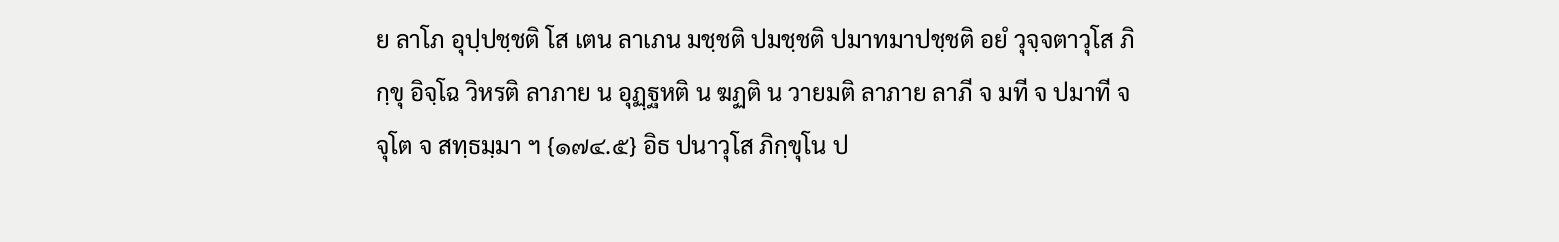ย ลาโภ อุปฺปชฺชติ โส เตน ลาเภน มชฺชติ ปมชฺชติ ปมาทมาปชฺชติ อยํ วุจฺจตาวุโส ภิกฺขุ อิจฺโฉ วิหรติ ลาภาย น อุฏฺฐหติ น ฆฏติ น วายมติ ลาภาย ลาภี จ มที จ ปมาที จ จุโต จ สทฺธมฺมา ฯ {๑๗๔.๕} อิธ ปนาวุโส ภิกฺขุโน ป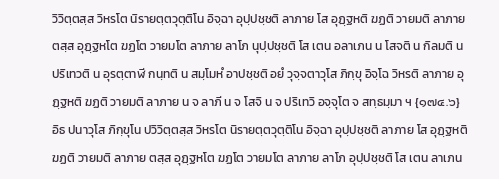วิวิตฺตสฺส วิหรโต นิรายตฺตวุตฺติโน อิจฺฉา อุปฺปชฺชติ ลาภาย โส อุฏฺฐหติ ฆฏติ วายมติ ลาภาย ตสฺส อุฏฺฐหโต ฆฏโต วายมโต ลาภาย ลาโภ นุปฺปชฺชติ โส เตน อลาเภน น โสจติ น กิลมติ น ปริเทวติ น อุรตฺตาฬี กนฺทติ น สมฺโมหํ อาปชฺชติ อยํ วุจฺจตาวุโส ภิกฺขุ อิจฺโฉ วิหรติ ลาภาย อุฏฺฐหติ ฆฏติ วายมติ ลาภาย น จ ลาภี น จ โสจิ น จ ปริเทวิ อจฺจุโต จ สทฺธมฺมา ฯ {๑๗๔.๖} อิธ ปนาวุโส ภิกฺขุโน ปวิวิตฺตสฺส วิหรโต นิรายตฺตวุตฺติโน อิจฺฉา อุปฺปชฺชติ ลาภาย โส อุฏฺฐหติ ฆฏติ วายมติ ลาภาย ตสฺส อุฏฺฐหโต ฆฏโต วายมโต ลาภาย ลาโภ อุปฺปชฺชติ โส เตน ลาเภน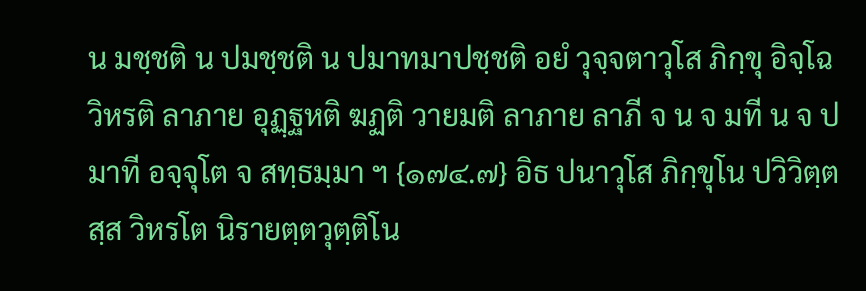น มชฺชติ น ปมชฺชติ น ปมาทมาปชฺชติ อยํ วุจฺจตาวุโส ภิกฺขุ อิจฺโฉ วิหรติ ลาภาย อุฏฺฐหติ ฆฏติ วายมติ ลาภาย ลาภี จ น จ มที น จ ปมาที อจฺจุโต จ สทฺธมฺมา ฯ {๑๗๔.๗} อิธ ปนาวุโส ภิกฺขุโน ปวิวิตฺตสฺส วิหรโต นิรายตฺตวุตฺติโน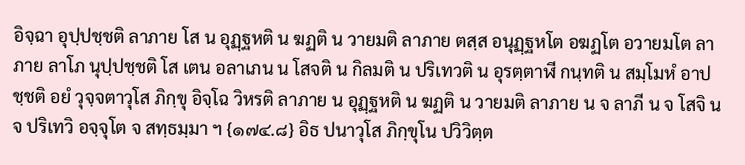อิจฺฉา อุปฺปชฺชติ ลาภาย โส น อุฏฺฐหติ น ฆฏติ น วายมติ ลาภาย ตสฺส อนุฏฺฐหโต อฆฏโต อวายมโต ลาภาย ลาโภ นุปฺปชฺชติ โส เตน อลาเภน น โสจติ น กิลมติ น ปริเทวติ น อุรตฺตาฬี กนฺทติ น สมฺโมหํ อาปชฺชติ อยํ วุจฺจตาวุโส ภิกฺขุ อิจฺโฉ วิหรติ ลาภาย น อุฏฺฐหติ น ฆฏติ น วายมติ ลาภาย น จ ลาภี น จ โสจิ น จ ปริเทวิ อจฺจุโต จ สทฺธมฺมา ฯ {๑๗๔.๘} อิธ ปนาวุโส ภิกฺขุโน ปวิวิตฺต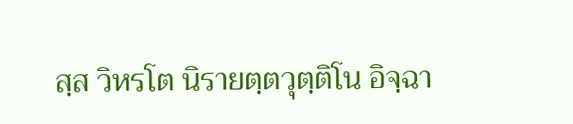สฺส วิหรโต นิรายตฺตวุตฺติโน อิจฺฉา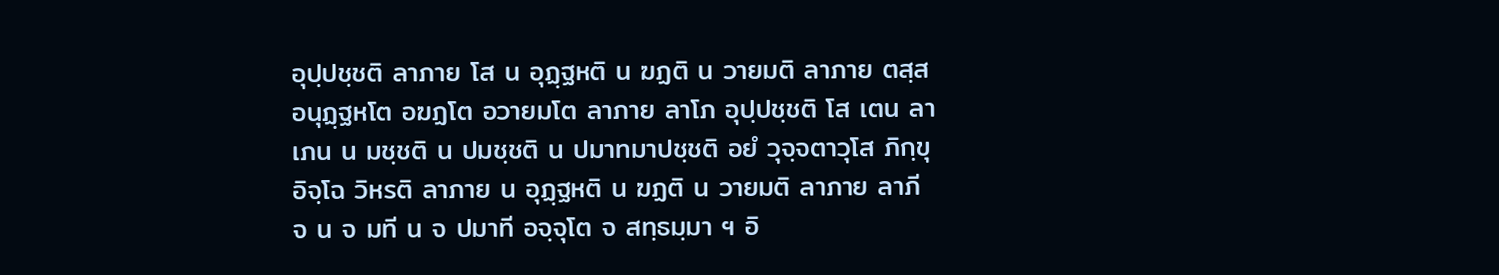อุปฺปชฺชติ ลาภาย โส น อุฏฺฐหติ น ฆฏติ น วายมติ ลาภาย ตสฺส อนุฏฺฐหโต อฆฏโต อวายมโต ลาภาย ลาโภ อุปฺปชฺชติ โส เตน ลาเภน น มชฺชติ น ปมชฺชติ น ปมาทมาปชฺชติ อยํ วุจฺจตาวุโส ภิกฺขุ อิจฺโฉ วิหรติ ลาภาย น อุฏฺฐหติ น ฆฏติ น วายมติ ลาภาย ลาภี จ น จ มที น จ ปมาที อจฺจุโต จ สทฺธมฺมา ฯ อิ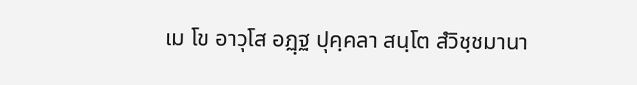เม โข อาวุโส อฏฺฐ ปุคฺคลา สนฺโต สํวิชฺชมานา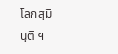โลกสฺมินฺติ ฯ